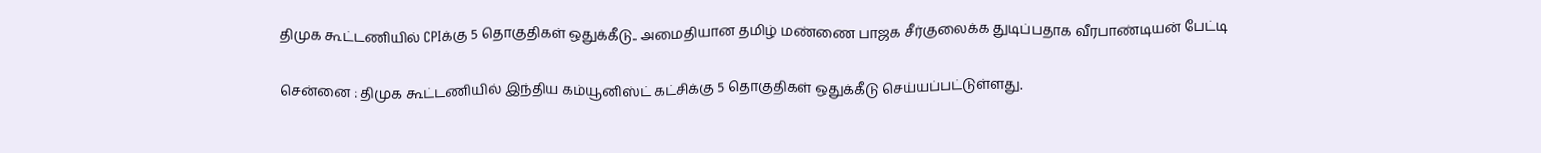திமுக கூட்டணியில் CPIக்கு 5 தொகுதிகள் ஒதுக்கீடு.. அமைதியான தமிழ் மண்ணை பாஜக சீர்குலைக்க துடிப்பதாக வீரபாண்டியன் பேட்டி

சென்னை : திமுக கூட்டணியில் இந்திய கம்யூனிஸ்ட் கட்சிக்கு 5 தொகுதிகள் ஒதுக்கீடு செய்யப்பட்டுள்ளது.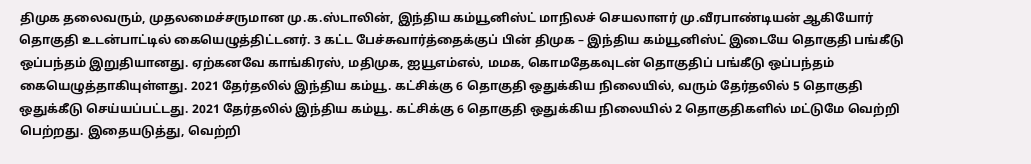திமுக தலைவரும், முதலமைச்சருமான மு.க.ஸ்டாலின், இந்திய கம்யூனிஸ்ட் மாநிலச் செயலாளர் மு.வீரபாண்டியன் ஆகியோர் தொகுதி உடன்பாட்டில் கையெழுத்திட்டனர். 3 கட்ட பேச்சுவார்த்தைக்குப் பின் திமுக – இந்திய கம்யூனிஸ்ட் இடையே தொகுதி பங்கீடு ஒப்பந்தம் இறுதியானது. ஏற்கனவே காங்கிரஸ், மதிமுக, ஐயூஎம்எல், மமக, கொமதேகவுடன் தொகுதிப் பங்கீடு ஒப்பந்தம் கையெழுத்தாகியுள்ளது. 2021 தேர்தலில் இந்திய கம்யூ. கட்சிக்கு 6 தொகுதி ஒதுக்கிய நிலையில், வரும் தேர்தலில் 5 தொகுதி ஒதுக்கீடு செய்யப்பட்டது. 2021 தேர்தலில் இந்திய கம்யூ. கட்சிக்கு 6 தொகுதி ஒதுக்கிய நிலையில் 2 தொகுதிகளில் மட்டுமே வெற்றி பெற்றது. இதையடுத்து, வெற்றி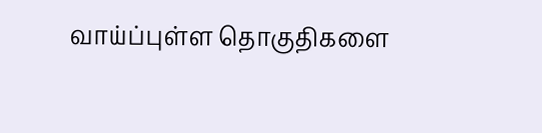வாய்ப்புள்ள தொகுதிகளை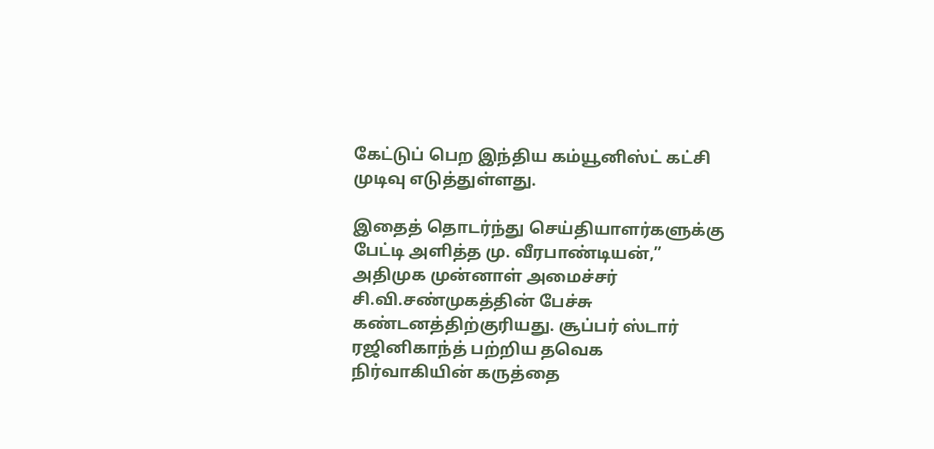கேட்டுப் பெற இந்திய கம்யூனிஸ்ட் கட்சி முடிவு எடுத்துள்ளது.

இதைத் தொடர்ந்து செய்தியாளர்களுக்கு பேட்டி அளித்த மு. வீரபாண்டியன்,” அதிமுக முன்னாள் அமைச்சர் சி.வி.சண்முகத்தின் பேச்சு கண்டனத்திற்குரியது. சூப்பர் ஸ்டார் ரஜினிகாந்த் பற்றிய தவெக நிர்வாகியின் கருத்தை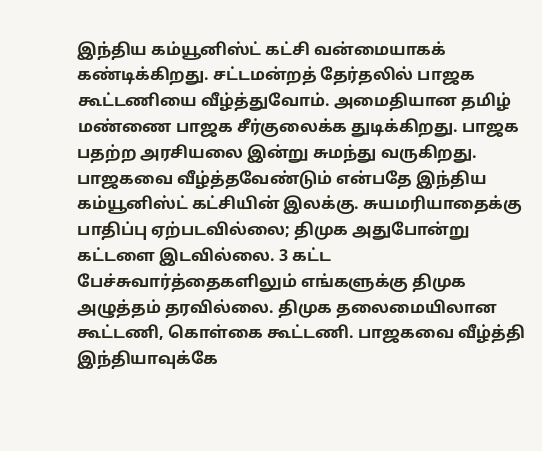இந்திய கம்யூனிஸ்ட் கட்சி வன்மையாகக் கண்டிக்கிறது. சட்டமன்றத் தேர்தலில் பாஜக கூட்டணியை வீழ்த்துவோம். அமைதியான தமிழ் மண்ணை பாஜக சீர்குலைக்க துடிக்கிறது. பாஜக பதற்ற அரசியலை இன்று சுமந்து வருகிறது. பாஜகவை வீழ்த்தவேண்டும் என்பதே இந்திய கம்யூனிஸ்ட் கட்சியின் இலக்கு. சுயமரியாதைக்கு பாதிப்பு ஏற்படவில்லை; திமுக அதுபோன்று கட்டளை இடவில்லை. 3 கட்ட பேச்சுவார்த்தைகளிலும் எங்களுக்கு திமுக அழுத்தம் தரவில்லை. திமுக தலைமையிலான கூட்டணி, கொள்கை கூட்டணி. பாஜகவை வீழ்த்தி இந்தியாவுக்கே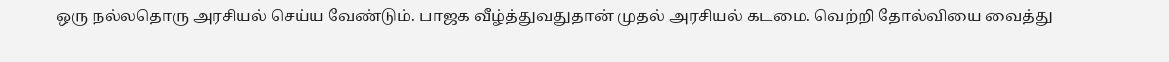ஒரு நல்லதொரு அரசியல் செய்ய வேண்டும். பாஜக வீழ்த்துவதுதான் முதல் அரசியல் கடமை. வெற்றி தோல்வியை வைத்து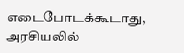எடைபோடக்கூடாது, அரசியலில்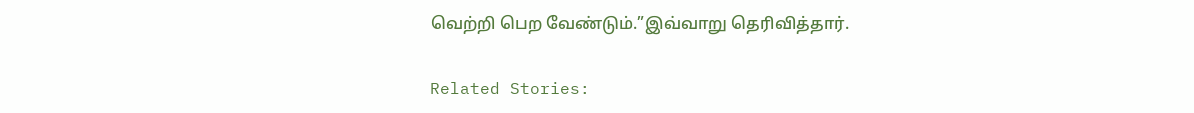வெற்றி பெற வேண்டும்.”இவ்வாறு தெரிவித்தார்.

Related Stories: